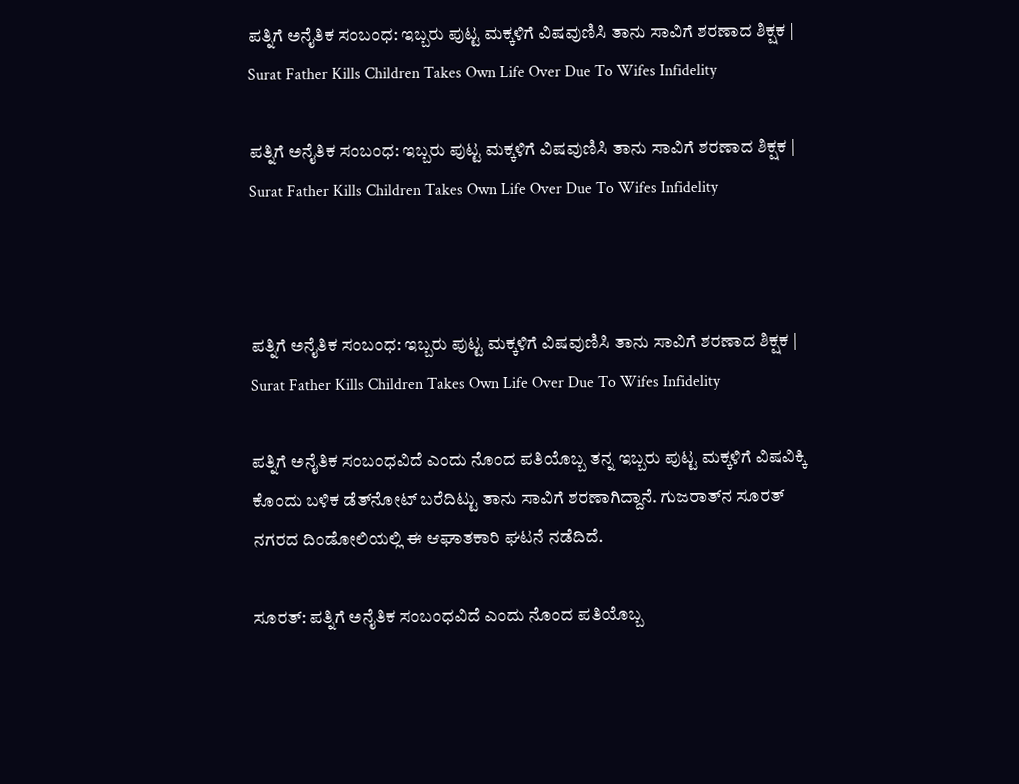ಪತ್ನಿಗೆ ಅನೈತಿಕ ಸಂಬಂಧ: ಇಬ್ಬರು ಪುಟ್ಟ ಮಕ್ಕಳಿಗೆ ವಿಷವುಣಿಸಿ ತಾನು ಸಾವಿಗೆ ಶರಣಾದ ಶಿಕ್ಷಕ | Surat Father Kills Children Takes Own Life Over Due To Wifes Infidelity

ಪತ್ನಿಗೆ ಅನೈತಿಕ ಸಂಬಂಧ: ಇಬ್ಬರು ಪುಟ್ಟ ಮಕ್ಕಳಿಗೆ ವಿಷವುಣಿಸಿ ತಾನು ಸಾವಿಗೆ ಶರಣಾದ ಶಿಕ್ಷಕ | Surat Father Kills Children Takes Own Life Over Due To Wifes Infidelity



ಪತ್ನಿಗೆ ಅನೈತಿಕ ಸಂಬಂಧ: ಇಬ್ಬರು ಪುಟ್ಟ ಮಕ್ಕಳಿಗೆ ವಿಷವುಣಿಸಿ ತಾನು ಸಾವಿಗೆ ಶರಣಾದ ಶಿಕ್ಷಕ | Surat Father Kills Children Takes Own Life Over Due To Wifes Infidelity

ಪತ್ನಿಗೆ ಅನೈತಿಕ ಸಂಬಂಧವಿದೆ ಎಂದು ನೊಂದ ಪತಿಯೊಬ್ಬ ತನ್ನ ಇಬ್ಬರು ಪುಟ್ಟ ಮಕ್ಕಳಿಗೆ ವಿಷವಿಕ್ಕಿ ಕೊಂದು ಬಳಿಕ ಡೆತ್‌ನೋಟ್ ಬರೆದಿಟ್ಟು ತಾನು ಸಾವಿಗೆ ಶರಣಾಗಿದ್ದಾನೆ. ಗುಜರಾತ್‌ನ ಸೂರತ್ ನಗರದ ದಿಂಡೋಲಿಯಲ್ಲಿ ಈ ಆಘಾತಕಾರಿ ಘಟನೆ ನಡೆದಿದೆ.

ಸೂರತ್: ಪತ್ನಿಗೆ ಅನೈತಿಕ ಸಂಬಂಧವಿದೆ ಎಂದು ನೊಂದ ಪತಿಯೊಬ್ಬ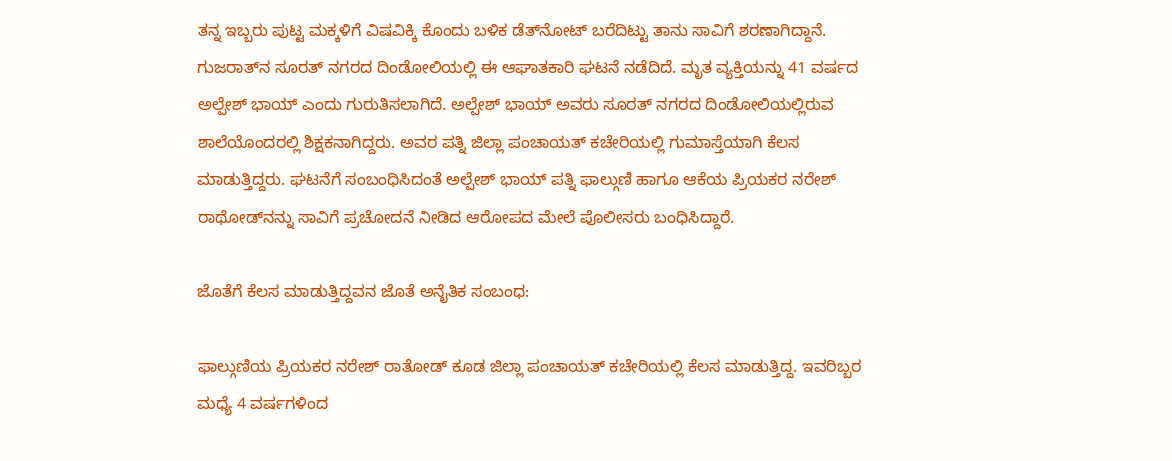ತನ್ನ ಇಬ್ಬರು ಪುಟ್ಟ ಮಕ್ಕಳಿಗೆ ವಿಷವಿಕ್ಕಿ ಕೊಂದು ಬಳಿಕ ಡೆತ್‌ನೋಟ್ ಬರೆದಿಟ್ಟು ತಾನು ಸಾವಿಗೆ ಶರಣಾಗಿದ್ದಾನೆ. ಗುಜರಾತ್‌ನ ಸೂರತ್ ನಗರದ ದಿಂಡೋಲಿಯಲ್ಲಿ ಈ ಆಘಾತಕಾರಿ ಘಟನೆ ನಡೆದಿದೆ. ಮೃತ ವ್ಯಕ್ತಿಯನ್ನು 41 ವರ್ಷದ ಅಲ್ಪೇಶ್ ಭಾಯ್ ಎಂದು ಗುರುತಿಸಲಾಗಿದೆ. ಅಲ್ಪೇಶ್ ಭಾಯ್ ಅವರು ಸೂರತ್ ನಗರದ ದಿಂಡೋಲಿಯಲ್ಲಿರುವ ಶಾಲೆಯೊಂದರಲ್ಲಿ ಶಿಕ್ಷಕನಾಗಿದ್ದರು. ಅವರ ಪತ್ನಿ ಜಿಲ್ಲಾ ಪಂಚಾಯತ್ ಕಚೇರಿಯಲ್ಲಿ ಗುಮಾಸ್ತೆಯಾಗಿ ಕೆಲಸ ಮಾಡುತ್ತಿದ್ದರು. ಘಟನೆಗೆ ಸಂಬಂಧಿಸಿದಂತೆ ಅಲ್ಪೇಶ್ ಭಾಯ್ ಪತ್ನಿ ಫಾಲ್ಗುಣಿ ಹಾಗೂ ಆಕೆಯ ಪ್ರಿಯಕರ ನರೇಶ್ ರಾಥೋಡ್‌ನನ್ನು ಸಾವಿಗೆ ಪ್ರಚೋದನೆ ನೀಡಿದ ಆರೋಪದ ಮೇಲೆ ಪೊಲೀಸರು ಬಂಧಿಸಿದ್ದಾರೆ.

ಜೊತೆಗೆ ಕೆಲಸ ಮಾಡುತ್ತಿದ್ದವನ ಜೊತೆ ಅನೈತಿಕ ಸಂಬಂಧ:

ಫಾಲ್ಗುಣಿಯ ಪ್ರಿಯಕರ ನರೇಶ್ ರಾತೋಡ್ ಕೂಡ ಜಿಲ್ಲಾ ಪಂಚಾಯತ್ ಕಚೇರಿಯಲ್ಲಿ ಕೆಲಸ ಮಾಡುತ್ತಿದ್ದ. ಇವರಿಬ್ಬರ ಮಧ್ಯೆ 4 ವರ್ಷಗಳಿಂದ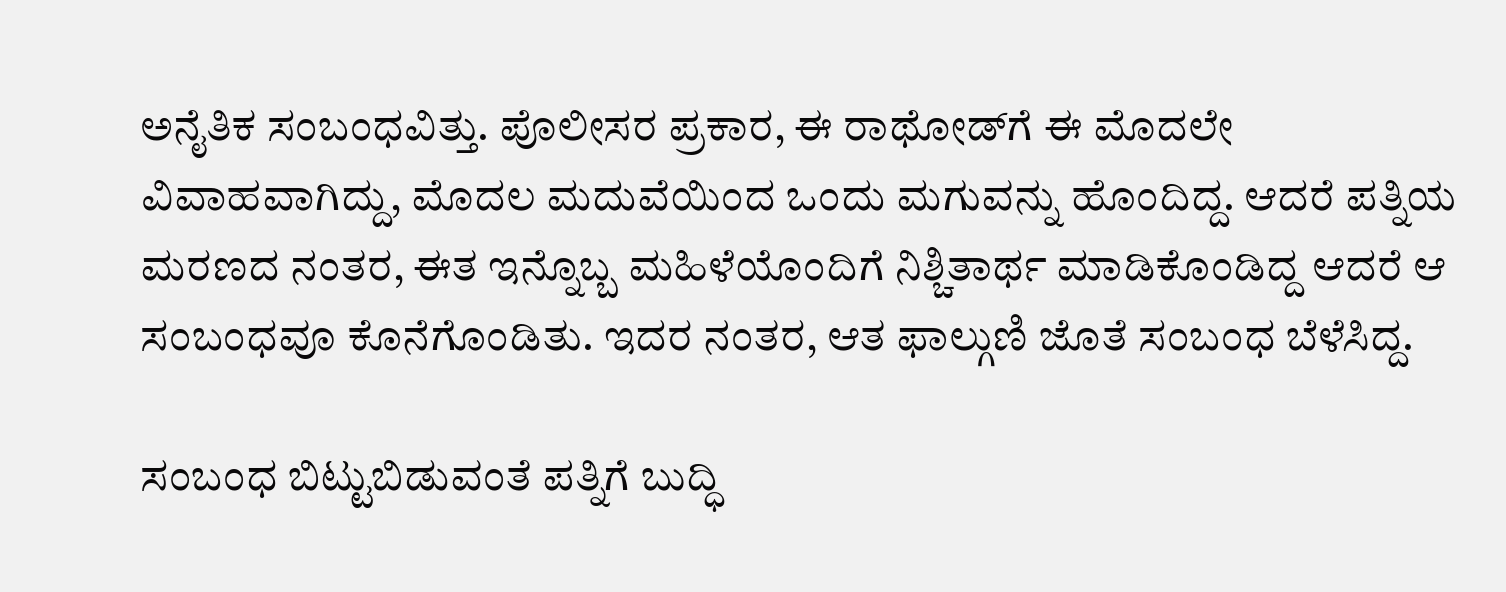ಅನೈತಿಕ ಸಂಬಂಧವಿತ್ತು. ಪೊಲೀಸರ ಪ್ರಕಾರ, ಈ ರಾಥೋಡ್‌ಗೆ ಈ ಮೊದಲೇ ವಿವಾಹವಾಗಿದ್ದು, ಮೊದಲ ಮದುವೆಯಿಂದ ಒಂದು ಮಗುವನ್ನು ಹೊಂದಿದ್ದ. ಆದರೆ ಪತ್ನಿಯ ಮರಣದ ನಂತರ, ಈತ ಇನ್ನೊಬ್ಬ ಮಹಿಳೆಯೊಂದಿಗೆ ನಿಶ್ಚಿತಾರ್ಥ ಮಾಡಿಕೊಂಡಿದ್ದ ಆದರೆ ಆ ಸಂಬಂಧವೂ ಕೊನೆಗೊಂಡಿತು. ಇದರ ನಂತರ, ಆತ ಫಾಲ್ಗುಣಿ ಜೊತೆ ಸಂಬಂಧ ಬೆಳೆಸಿದ್ದ.

ಸಂಬಂಧ ಬಿಟ್ಟುಬಿಡುವಂತೆ ಪತ್ನಿಗೆ ಬುದ್ಧಿ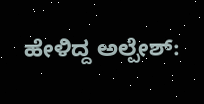ಹೇಳಿದ್ದ ಅಲ್ಪೇಶ್: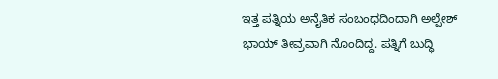ಇತ್ತ ಪತ್ನಿಯ ಅನೈತಿಕ ಸಂಬಂಧದಿಂದಾಗಿ ಅಲ್ಪೇಶ್ ಭಾಯ್ ತೀವ್ರವಾಗಿ ನೊಂದಿದ್ದ. ಪತ್ನಿಗೆ ಬುದ್ಧಿ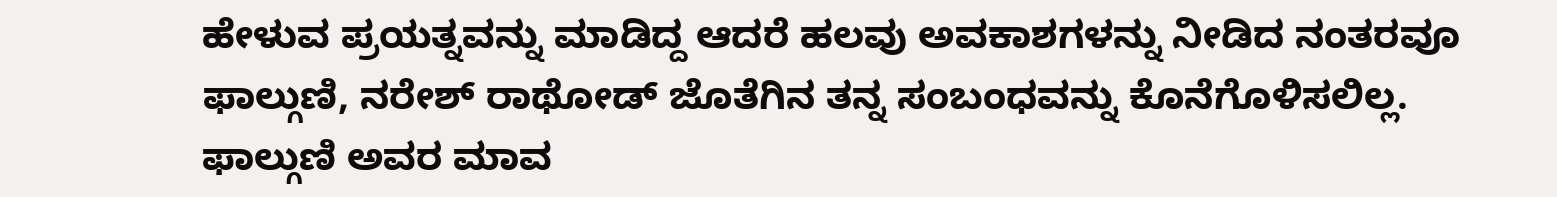ಹೇಳುವ ಪ್ರಯತ್ನವನ್ನು ಮಾಡಿದ್ದ ಆದರೆ ಹಲವು ಅವಕಾಶಗಳನ್ನು ನೀಡಿದ ನಂತರವೂ ಫಾಲ್ಗುಣಿ, ನರೇಶ್ ರಾಥೋಡ್ ಜೊತೆಗಿನ ತನ್ನ ಸಂಬಂಧವನ್ನು ಕೊನೆಗೊಳಿಸಲಿಲ್ಲ. ಫಾಲ್ಗುಣಿ ಅವರ ಮಾವ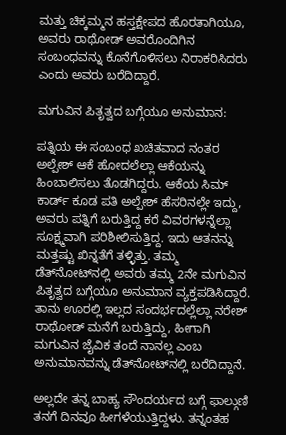ಮತ್ತು ಚಿಕ್ಕಮ್ಮನ ಹಸ್ತಕ್ಷೇಪದ ಹೊರತಾಗಿಯೂ, ಅವರು ರಾಥೋಡ್ ಅವರೊಂದಿಗಿನ ಸಂಬಂಧವನ್ನು ಕೊನೆಗೊಳಿಸಲು ನಿರಾಕರಿಸಿದರು ಎಂದು ಅವರು ಬರೆದಿದ್ದಾರೆ.

ಮಗುವಿನ ಪಿತೃತ್ವದ ಬಗ್ಗೆಯೂ ಅನುಮಾನ:

ಪತ್ನಿಯ ಈ ಸಂಬಂಧ ಖಚಿತವಾದ ನಂತರ ಅಲ್ಪೇಶ್ ಆಕೆ ಹೋದಲೆಲ್ಲಾ ಆಕೆಯನ್ನು ಹಿಂಬಾಲಿಸಲು ತೊಡಗಿದ್ದರು. ಆಕೆಯ ಸಿಮ್ ಕಾರ್ಡ್ ಕೂಡ ಪತಿ ಅಲ್ಪೇಶ್ ಹೆಸರಿನಲ್ಲೇ ಇದ್ದು, ಅವರು ಪತ್ನಿಗೆ ಬರುತ್ತಿದ್ದ ಕರೆ ವಿವರಗಳನ್ನೆಲ್ಲಾ ಸೂಕ್ಷ್ಮವಾಗಿ ಪರಿಶೀಲಿಸುತ್ತಿದ್ದ. ಇದು ಆತನನ್ನು ಮತ್ತಷ್ಟು ಖಿನ್ನತೆಗೆ ತಳ್ಳಿತ್ತು. ತಮ್ಮ ಡೆತ್‌ನೋಟ್‌ನಲ್ಲಿ ಅವರು ತಮ್ಮ 2ನೇ ಮಗುವಿನ ಪಿತೃತ್ವದ ಬಗ್ಗೆಯೂ ಅನುಮಾನ ವ್ಯಕ್ತಪಡಿಸಿದ್ದಾರೆ. ತಾನು ಊರಲ್ಲಿ ಇಲ್ಲದ ಸಂದರ್ಭದಲ್ಲೆಲ್ಲಾ ನರೇಶ್ ರಾಥೋಡ್ ಮನೆಗೆ ಬರುತ್ತಿದ್ದು, ಹೀಗಾಗಿ ಮಗುವಿನ ಜೈವಿಕ ತಂದೆ ನಾನಲ್ಲ ಎಂಬ ಅನುಮಾನವನ್ನು ಡೆತ್‌ನೋಟ್‌ನಲ್ಲಿ ಬರೆದಿದ್ದಾನೆ.

ಅಲ್ಲದೇ ತನ್ನ ಬಾಹ್ಯ ಸೌಂದರ್ಯದ ಬಗ್ಗೆ ಫಾಲ್ಗುಣಿ ತನಗೆ ದಿನವೂ ಹೀಗಳೆಯುತ್ತಿದ್ದಳು. ತನ್ನಂತಹ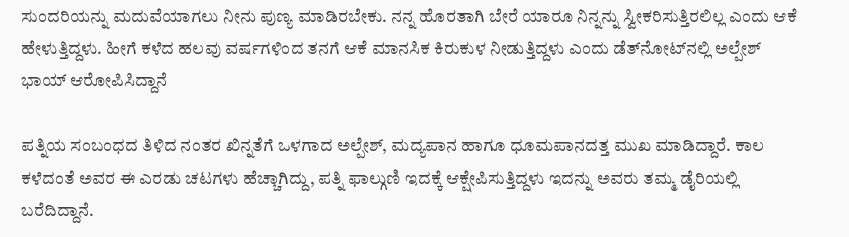ಸುಂದರಿಯನ್ನು ಮದುವೆಯಾಗಲು ನೀನು ಪುಣ್ಯ ಮಾಡಿರಬೇಕು. ನನ್ನ ಹೊರತಾಗಿ ಬೇರೆ ಯಾರೂ ನಿನ್ನನ್ನು ಸ್ವೀಕರಿಸುತ್ತಿರಲಿಲ್ಲ ಎಂದು ಆಕೆ ಹೇಳುತ್ತಿದ್ದಳು. ಹೀಗೆ ಕಳೆದ ಹಲವು ವರ್ಷಗಳಿಂದ ತನಗೆ ಆಕೆ ಮಾನಸಿಕ ಕಿರುಕುಳ ನೀಡುತ್ತಿದ್ದಳು ಎಂದು ಡೆತ್‌ನೋಟ್‌ನಲ್ಲಿ ಅಲ್ಪೇಶ್ ಭಾಯ್ ಆರೋಪಿಸಿದ್ದಾನೆ

ಪತ್ನಿಯ ಸಂಬಂಧದ ತಿಳಿದ ನಂತರ ಖಿನ್ನತೆಗೆ ಒಳಗಾದ ಅಲ್ಪೇಶ್, ಮದ್ಯಪಾನ ಹಾಗೂ ಧೂಮಪಾನದತ್ತ ಮುಖ ಮಾಡಿದ್ದಾರೆ. ಕಾಲ ಕಳೆದಂತೆ ಅವರ ಈ ಎರಡು ಚಟಗಳು ಹೆಚ್ಚಾಗಿದ್ದು, ಪತ್ನಿ ಫಾಲ್ಗುಣಿ ಇದಕ್ಕೆ ಆಕ್ಷೇಪಿಸುತ್ತಿದ್ದಳು ಇದನ್ನು ಅವರು ತಮ್ಮ ಡೈರಿಯಲ್ಲಿ ಬರೆದಿದ್ದಾನೆ.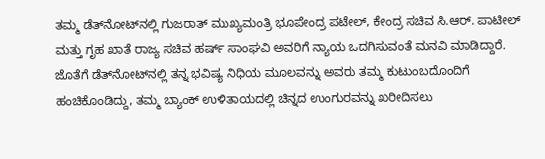ತಮ್ಮ ಡೆತ್‌ನೋಟ್‌ನಲ್ಲಿ ಗುಜರಾತ್ ಮುಖ್ಯಮಂತ್ರಿ ಭೂಪೇಂದ್ರ ಪಟೇಲ್, ಕೇಂದ್ರ ಸಚಿವ ಸಿ.ಆರ್. ಪಾಟೀಲ್ ಮತ್ತು ಗೃಹ ಖಾತೆ ರಾಜ್ಯ ಸಚಿವ ಹರ್ಷ್ ಸಾಂಘವಿ ಅವರಿಗೆ ನ್ಯಾಯ ಒದಗಿಸುವಂತೆ ಮನವಿ ಮಾಡಿದ್ದಾರೆ. ಜೊತೆಗೆ ಡೆತ್‌ನೋಟ್‌ನಲ್ಲಿ ತನ್ನ ಭವಿಷ್ಯ ನಿಧಿಯ ಮೂಲವನ್ನು ಅವರು ತಮ್ಮ ಕುಟುಂಬದೊಂದಿಗೆ ಹಂಚಿಕೊಂಡಿದ್ದು, ತಮ್ಮ ಬ್ಯಾಂಕ್ ಉಳಿತಾಯದಲ್ಲಿ ಚಿನ್ನದ ಉಂಗುರವನ್ನು ಖರೀದಿಸಲು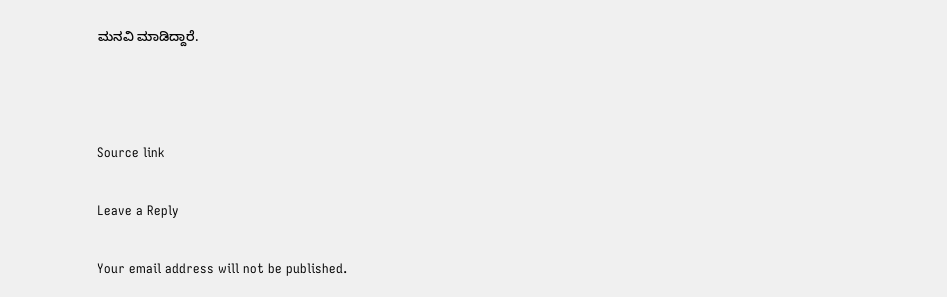ಮನವಿ ಮಾಡಿದ್ದಾರೆ.



Source link

Leave a Reply

Your email address will not be published.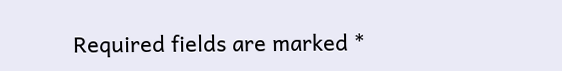Required fields are marked *